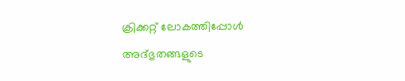ക്രിക്കറ്റ് ലോകത്തിപ്പോൾ അദ്ഭുതങ്ങളുടെ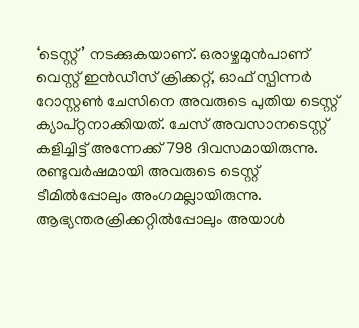‘ടെസ്റ്റ്’ നടക്കുകയാണ്. ഒരാഴ്ചമുൻപാണ് വെസ്റ്റ് ഇൻഡീസ് ക്രിക്കറ്റ്, ഓഫ് സ്പിന്നർ റോസ്റ്റൺ ചേസിനെ അവരുടെ പുതിയ ടെസ്റ്റ് ക്യാപ്റ്റനാക്കിയത്. ചേസ് അവസാനടെസ്റ്റ് കളിച്ചിട്ട് അന്നേക്ക് 798 ദിവസമായിരുന്നു. രണ്ടുവർഷമായി അവരുടെ ടെസ്റ്റ് ടീമിൽപ്പോലും അംഗമല്ലായിരുന്നു. ആഭ്യന്തരക്രിക്കറ്റിൽപ്പോലും അയാൾ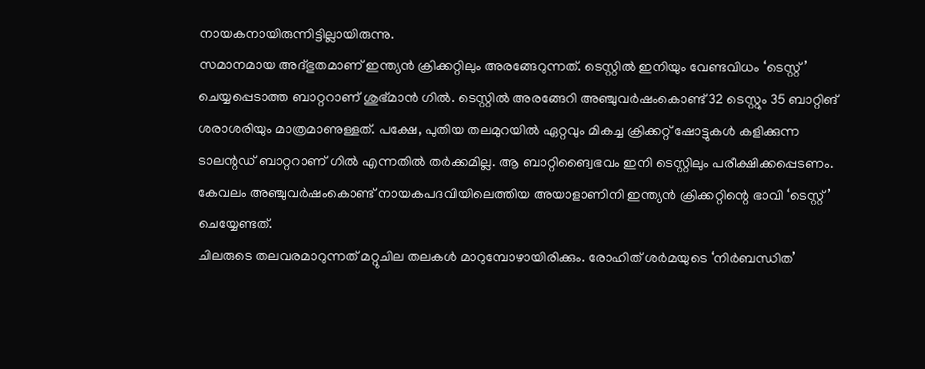നായകനായിരുന്നിട്ടില്ലായിരുന്നു.
സമാനമായ അദ്ഭുതമാണ് ഇന്ത്യൻ ക്രിക്കറ്റിലും അരങ്ങേറുന്നത്. ടെസ്റ്റിൽ ഇനിയും വേണ്ടവിധം ‘ടെസ്റ്റ്’ ചെയ്യപ്പെടാത്ത ബാറ്ററാണ് ശുഭ്മാൻ ഗിൽ. ടെസ്റ്റിൽ അരങ്ങേറി അഞ്ചുവർഷംകൊണ്ട് 32 ടെസ്റ്റും 35 ബാറ്റിങ് ശരാശരിയും മാത്രമാണുള്ളത്. പക്ഷേ, പുതിയ തലമുറയിൽ ഏറ്റവും മികച്ച ക്രിക്കറ്റ് ഷോട്ടുകൾ കളിക്കുന്ന ടാലന്റഡ് ബാറ്ററാണ് ഗിൽ എന്നതിൽ തർക്കമില്ല. ആ ബാറ്റിങ്വൈഭവം ഇനി ടെസ്റ്റിലും പരീക്ഷിക്കപ്പെടണം. കേവലം അഞ്ചുവർഷംകൊണ്ട് നായകപദവിയിലെത്തിയ അയാളാണിനി ഇന്ത്യൻ ക്രിക്കറ്റിന്റെ ഭാവി ‘ടെസ്റ്റ്’ ചെയ്യേണ്ടത്.
ചിലരുടെ തലവരമാറുന്നത് മറ്റുചില തലകൾ മാറുമ്പോഴായിരിക്കും. രോഹിത് ശർമയുടെ ‘നിർബന്ധിത’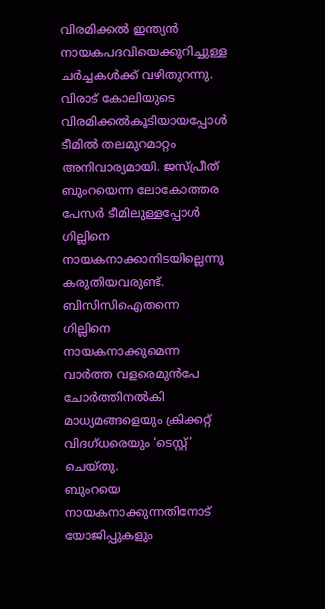വിരമിക്കൽ ഇന്ത്യൻ നായകപദവിയെക്കുറിച്ചുള്ള ചർച്ചകൾക്ക് വഴിതുറന്നു. വിരാട് കോലിയുടെ വിരമിക്കൽകൂടിയായപ്പോൾ ടീമിൽ തലമുറമാറ്റം അനിവാര്യമായി. ജസ്പ്രീത് ബുംറയെന്ന ലോകോത്തര പേസർ ടീമിലുള്ളപ്പോൾ ഗില്ലിനെ നായകനാക്കാനിടയില്ലെന്നു കരുതിയവരുണ്ട്. ബിസിസിഐതന്നെ ഗില്ലിനെ നായകനാക്കുമെന്ന വാർത്ത വളരെമുൻപേ ചോർത്തിനൽകി മാധ്യമങ്ങളെയും ക്രിക്കറ്റ് വിദഗ്ധരെയും ‘ടെസ്റ്റ്’ ചെയ്തു.
ബുംറയെ നായകനാക്കുന്നതിനോട് യോജിപ്പുകളും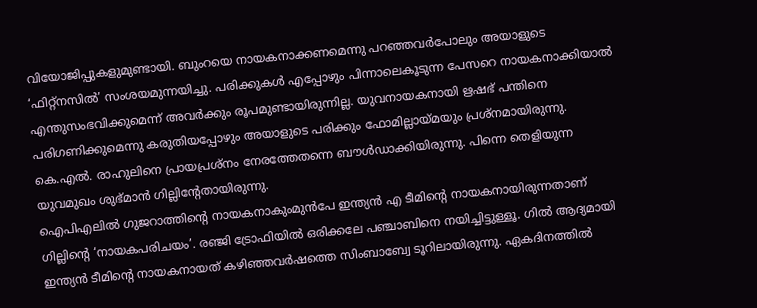വിയോജിപ്പുകളുമുണ്ടായി. ബുംറയെ നായകനാക്കണമെന്നു പറഞ്ഞവർപോലും അയാളുടെ ‘ഫിറ്റ്നസിൽ’ സംശയമുന്നയിച്ചു. പരിക്കുകൾ എപ്പോഴും പിന്നാലെകൂടുന്ന പേസറെ നായകനാക്കിയാൽ എന്തുസംഭവിക്കുമെന്ന് അവർക്കും രൂപമുണ്ടായിരുന്നില്ല. യുവനായകനായി ഋഷഭ് പന്തിനെ പരിഗണിക്കുമെന്നു കരുതിയപ്പോഴും അയാളുടെ പരിക്കും ഫോമില്ലായ്മയും പ്രശ്നമായിരുന്നു. കെ.എൽ. രാഹുലിനെ പ്രായപ്രശ്നം നേരത്തേതന്നെ ബൗൾഡാക്കിയിരുന്നു. പിന്നെ തെളിയുന്ന യുവമുഖം ശുഭ്മാൻ ഗില്ലിന്റേതായിരുന്നു.
ഐപിഎലിൽ ഗുജറാത്തിന്റെ നായകനാകുംമുൻപേ ഇന്ത്യൻ എ ടീമിന്റെ നായകനായിരുന്നതാണ് ഗില്ലിന്റെ ‘നായകപരിചയം’. രഞ്ജി ട്രോഫിയിൽ ഒരിക്കലേ പഞ്ചാബിനെ നയിച്ചിട്ടുള്ളൂ. ഗിൽ ആദ്യമായി ഇന്ത്യൻ ടീമിന്റെ നായകനായത് കഴിഞ്ഞവർഷത്തെ സിംബാബ്വേ ടൂറിലായിരുന്നു. ഏകദിനത്തിൽ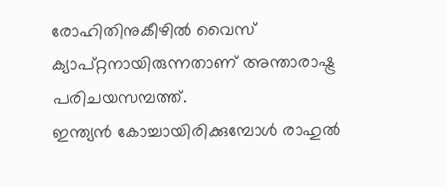രോഹിതിനുകീഴിൽ വൈസ് ക്യാപ്റ്റനായിരുന്നതാണ് അന്താരാഷ്ട്ര പരിചയസമ്പത്ത്.
ഇന്ത്യൻ കോച്ചായിരിക്കുമ്പോൾ രാഹുൽ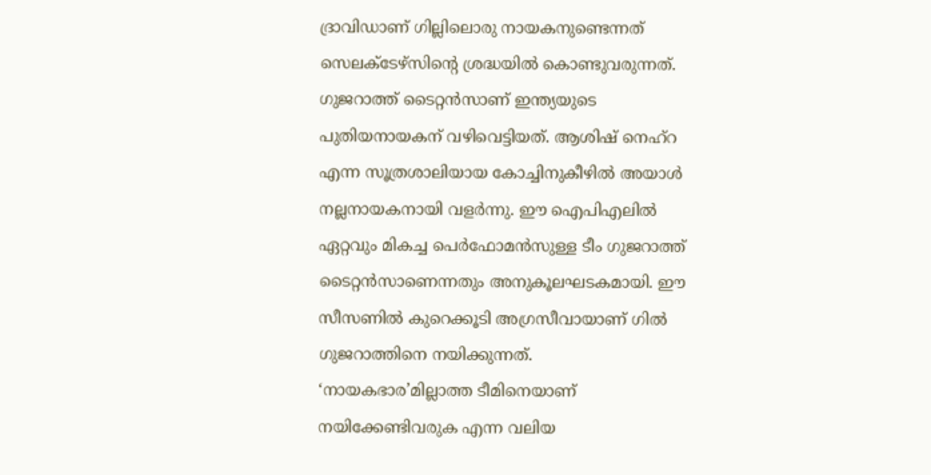ദ്രാവിഡാണ് ഗില്ലിലൊരു നായകനുണ്ടെന്നത് സെലക്ടേഴ്സിന്റെ ശ്രദ്ധയിൽ കൊണ്ടുവരുന്നത്. ഗുജറാത്ത് ടൈറ്റൻസാണ് ഇന്ത്യയുടെ പുതിയനായകന് വഴിവെട്ടിയത്. ആശിഷ് നെഹ്റ എന്ന സൂത്രശാലിയായ കോച്ചിനുകീഴിൽ അയാൾ നല്ലനായകനായി വളർന്നു. ഈ ഐപിഎലിൽ ഏറ്റവും മികച്ച പെർഫോമൻസുള്ള ടീം ഗുജറാത്ത് ടൈറ്റൻസാണെന്നതും അനുകൂലഘടകമായി. ഈ സീസണിൽ കുറെക്കൂടി അഗ്രസീവായാണ് ഗിൽ ഗുജറാത്തിനെ നയിക്കുന്നത്.
‘നായകഭാര’മില്ലാത്ത ടീമിനെയാണ് നയിക്കേണ്ടിവരുക എന്ന വലിയ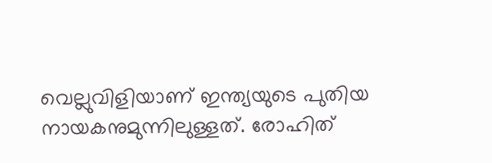വെല്ലുവിളിയാണ് ഇന്ത്യയുടെ പുതിയ നായകനുമുന്നിലുള്ളത്. രോഹിത്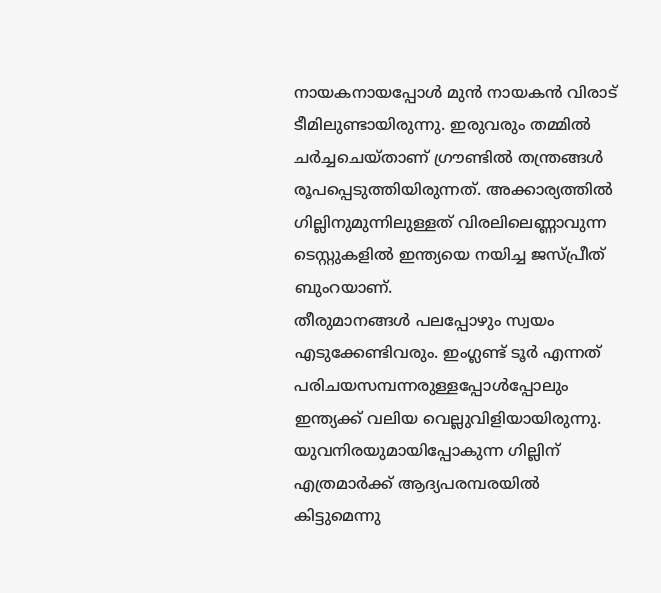നായകനായപ്പോൾ മുൻ നായകൻ വിരാട് ടീമിലുണ്ടായിരുന്നു. ഇരുവരും തമ്മിൽ ചർച്ചചെയ്താണ് ഗ്രൗണ്ടിൽ തന്ത്രങ്ങൾ രൂപപ്പെടുത്തിയിരുന്നത്. അക്കാര്യത്തിൽ ഗില്ലിനുമുന്നിലുള്ളത് വിരലിലെണ്ണാവുന്ന ടെസ്റ്റുകളിൽ ഇന്ത്യയെ നയിച്ച ജസ്പ്രീത് ബുംറയാണ്.
തീരുമാനങ്ങൾ പലപ്പോഴും സ്വയം എടുക്കേണ്ടിവരും. ഇംഗ്ലണ്ട് ടൂർ എന്നത് പരിചയസമ്പന്നരുള്ളപ്പോൾപ്പോലും ഇന്ത്യക്ക് വലിയ വെല്ലുവിളിയായിരുന്നു. യുവനിരയുമായിപ്പോകുന്ന ഗില്ലിന് എത്രമാർക്ക് ആദ്യപരമ്പരയിൽ കിട്ടുമെന്നു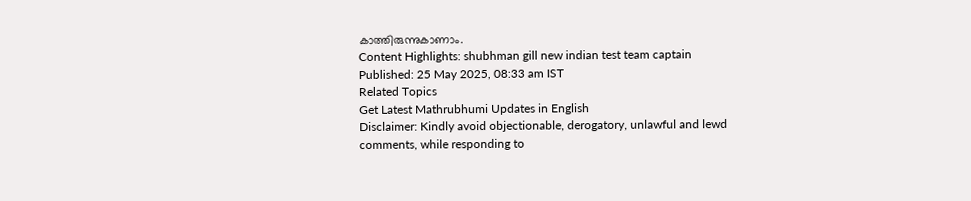കാത്തിരുന്നുകാണാം.
Content Highlights: shubhman gill new indian test team captain
Published: 25 May 2025, 08:33 am IST
Related Topics
Get Latest Mathrubhumi Updates in English
Disclaimer: Kindly avoid objectionable, derogatory, unlawful and lewd comments, while responding to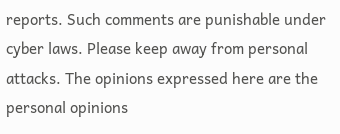reports. Such comments are punishable under cyber laws. Please keep away from personal attacks. The opinions expressed here are the personal opinions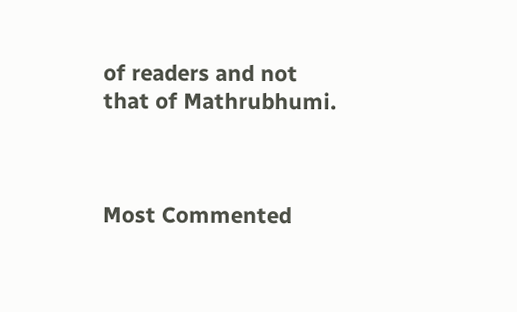of readers and not that of Mathrubhumi.



Most Commented